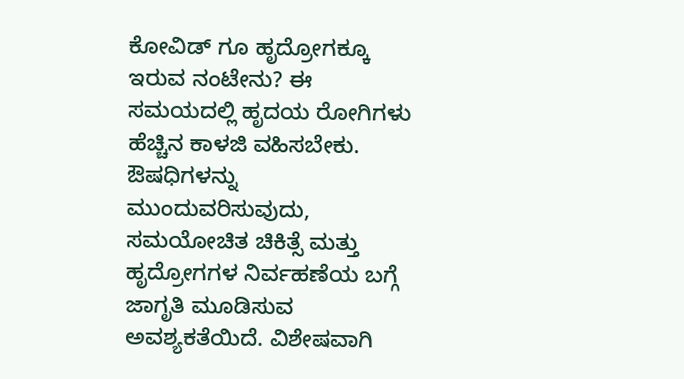ಕೋವಿಡ್ ಗೂ ಹೃದ್ರೋಗಕ್ಕೂ ಇರುವ ನಂಟೇನು? ಈ ಸಮಯದಲ್ಲಿ ಹೃದಯ ರೋಗಿಗಳು ಹೆಚ್ಚಿನ ಕಾಳಜಿ ವಹಿಸಬೇಕು. ಔಷಧಿಗಳನ್ನು ಮುಂದುವರಿಸುವುದು, ಸಮಯೋಚಿತ ಚಿಕಿತ್ಸೆ ಮತ್ತು ಹೃದ್ರೋಗಗಳ ನಿರ್ವಹಣೆಯ ಬಗ್ಗೆ ಜಾಗೃತಿ ಮೂಡಿಸುವ ಅವಶ್ಯಕತೆಯಿದೆ. ವಿಶೇಷವಾಗಿ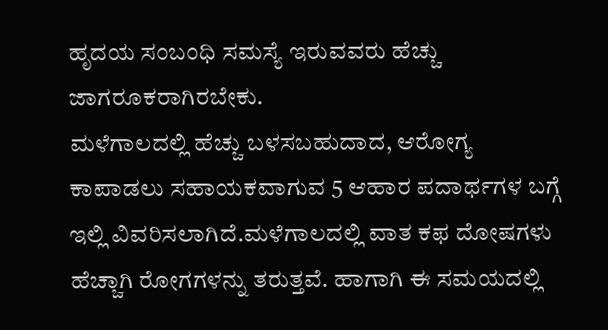ಹೃದಯ ಸಂಬಂಧಿ ಸಮಸ್ಯೆ ಇರುವವರು ಹೆಚ್ಚು ಜಾಗರೂಕರಾಗಿರಬೇಕು.
ಮಳೆಗಾಲದಲ್ಲಿ ಹೆಚ್ಚು ಬಳಸಬಹುದಾದ, ಆರೋಗ್ಯ ಕಾಪಾಡಲು ಸಹಾಯಕವಾಗುವ 5 ಆಹಾರ ಪದಾರ್ಥಗಳ ಬಗ್ಗೆ ಇಲ್ಲಿ ವಿವರಿಸಲಾಗಿದೆ.ಮಳೆಗಾಲದಲ್ಲಿ ವಾತ ಕಫ ದೋಷಗಳು ಹೆಚ್ಚಾಗಿ ರೋಗಗಳನ್ನು ತರುತ್ತವೆ. ಹಾಗಾಗಿ ಈ ಸಮಯದಲ್ಲಿ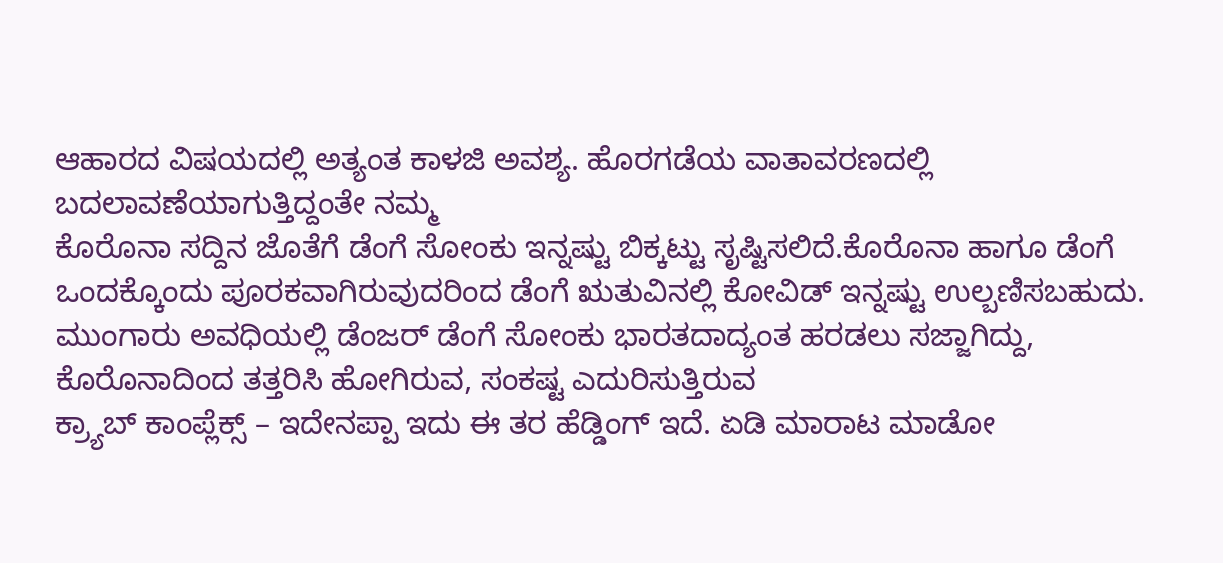ಆಹಾರದ ವಿಷಯದಲ್ಲಿ ಅತ್ಯಂತ ಕಾಳಜಿ ಅವಶ್ಯ. ಹೊರಗಡೆಯ ವಾತಾವರಣದಲ್ಲಿ ಬದಲಾವಣೆಯಾಗುತ್ತಿದ್ದಂತೇ ನಮ್ಮ
ಕೊರೊನಾ ಸದ್ದಿನ ಜೊತೆಗೆ ಡೆಂಗೆ ಸೋಂಕು ಇನ್ನಷ್ಟು ಬಿಕ್ಕಟ್ಟು ಸೃಷ್ಟಿಸಲಿದೆ.ಕೊರೊನಾ ಹಾಗೂ ಡೆಂಗೆ ಒಂದಕ್ಕೊಂದು ಪೂರಕವಾಗಿರುವುದರಿಂದ ಡೆಂಗೆ ಋತುವಿನಲ್ಲಿ ಕೋವಿಡ್ ಇನ್ನಷ್ಟು ಉಲ್ಬಣಿಸಬಹುದು. ಮುಂಗಾರು ಅವಧಿಯಲ್ಲಿ ಡೆಂಜರ್ ಡೆಂಗೆ ಸೋಂಕು ಭಾರತದಾದ್ಯಂತ ಹರಡಲು ಸಜ್ಜಾಗಿದ್ದು, ಕೊರೊನಾದಿಂದ ತತ್ತರಿಸಿ ಹೋಗಿರುವ, ಸಂಕಷ್ಟ ಎದುರಿಸುತ್ತಿರುವ
ಕ್ರ್ಯಾಬ್ ಕಾಂಪ್ಲೆಕ್ಸ್ – ಇದೇನಪ್ಪಾ ಇದು ಈ ತರ ಹೆಡ್ಡಿಂಗ್ ಇದೆ. ಏಡಿ ಮಾರಾಟ ಮಾಡೋ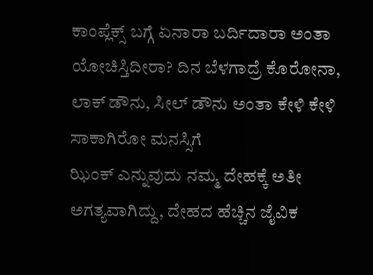ಕಾಂಪ್ಲೆಕ್ಸ್ ಬಗ್ಗೆ ಏನಾರಾ ಬರ್ದಿದಾರಾ ಅಂತಾ ಯೋಚಿಸ್ತಿದೀರಾ? ದಿನ ಬೆಳಗಾದ್ರೆ ಕೊರೋನಾ, ಲಾಕ್ ಡೌನು, ಸೀಲ್ ಡೌನು ಅಂತಾ ಕೇಳಿ ಕೇಳಿ ಸಾಕಾಗಿರೋ ಮನಸ್ಸಿಗೆ
ಝಿಂಕ್ ಎನ್ನುವುದು ನಮ್ಮ ದೇಹಕ್ಕೆ ಅತೀ ಅಗತ್ಯವಾಗಿದ್ದು, ದೇಹದ ಹೆಚ್ಚಿನ ಜೈವಿಕ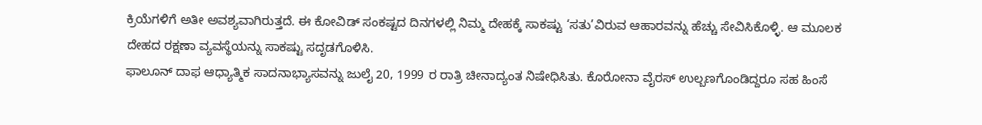ಕ್ರಿಯೆಗಳಿಗೆ ಅತೀ ಅವಶ್ಯವಾಗಿರುತ್ತದೆ. ಈ ಕೋವಿಡ್ ಸಂಕಷ್ಟದ ದಿನಗಳಲ್ಲಿ ನಿಮ್ಮ ದೇಹಕ್ಕೆ ಸಾಕಷ್ಟು ‘ಸತು’ವಿರುವ ಆಹಾರವನ್ನು ಹೆಚ್ಚು ಸೇವಿಸಿಕೊಳ್ಳಿ. ಆ ಮೂಲಕ ದೇಹದ ರಕ್ಷಣಾ ವ್ಯವಸ್ಥೆಯನ್ನು ಸಾಕಷ್ಟು ಸದೃಡಗೊಳಿಸಿ.
ಫಾಲೂನ್ ದಾಫ ಆಧ್ಯಾತ್ಮಿಕ ಸಾದನಾಭ್ಯಾಸವನ್ನು ಜುಲೈ 20, 1999 ರ ರಾತ್ರಿ ಚೀನಾದ್ಯಂತ ನಿಷೇಧಿಸಿತು. ಕೊರೋನಾ ವೈರಸ್ ಉಲ್ಬಣಗೊಂಡಿದ್ದರೂ ಸಹ ಹಿಂಸೆ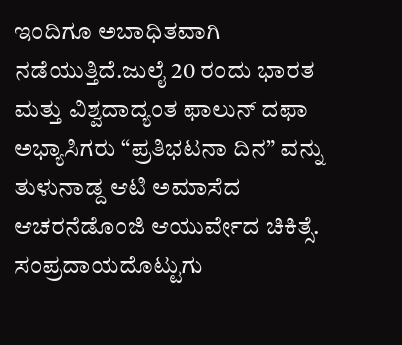ಇಂದಿಗೂ ಅಬಾಧಿತವಾಗಿ ನಡೆಯುತ್ತಿದೆ.ಜುಲೈ 20 ರಂದು ಭಾರತ ಮತ್ತು ವಿಶ್ವದಾದ್ಯಂತ ಫಾಲುನ್ ದಫಾ ಅಭ್ಯಾಸಿಗರು “ಪ್ರತಿಭಟನಾ ದಿನ” ವನ್ನು
ತುಳುನಾಡ್ದ ಆಟಿ ಅಮಾಸೆದ ಆಚರನೆಡೊಂಜಿ ಆಯುರ್ವೇದ ಚಿಕಿತ್ಸೆ. ಸಂಪ್ರದಾಯದೊಟ್ಟುಗು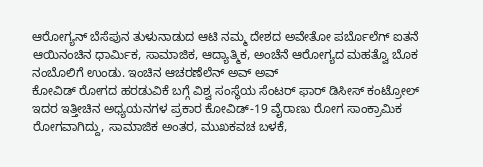ಆರೋಗ್ಯನ್ ಬೆಸೆಪುನ ತುಳುನಾಡುದ ಆಟಿ ನಮ್ಮ ದೇಶದ ಅವೇತೋ ಪರ್ಬೊಲೆಗ್ ಐತನೆ ಆಯಿನಂಚಿನ ಧಾರ್ಮಿಕ, ಸಾಮಾಜಿಕ, ಆದ್ಯಾತ್ಮಿಕ, ಅಂಚೆನೆ ಆರೋಗ್ಯದ ಮಹತ್ವೊ ಬೊಕ ನಂಬೊಲಿಗೆ ಉಂಡು. ಇಂಚಿನ ಆಚರಣೆಲೆನ್ ಅವ್ ಅವ್
ಕೋವಿಡ್ ರೋಗದ ಹರಡುವಿಕೆ ಬಗ್ಗೆ ವಿಶ್ವ ಸಂಸ್ಥೆಯ ಸೆಂಟರ್ ಫಾರ್ ಡಿಸೀಸ್ ಕಂಟ್ರೋಲ್ ಇದರ ಇತ್ತೀಚಿನ ಅಧ್ಯಯನಗಳ ಪ್ರಕಾರ ಕೋವಿಡ್-19 ವೈರಾಣು ರೋಗ ಸಾಂಕ್ರಾಮಿಕ ರೋಗವಾಗಿದ್ದು, ಸಾಮಾಜಿಕ ಅಂತರ, ಮುಖಕವಚ ಬಳಕೆ,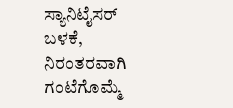ಸ್ಯಾನಿಟೈಸರ್ ಬಳಕೆ, ನಿರಂತರವಾಗಿ ಗಂಟೆಗೊಮ್ಮೆ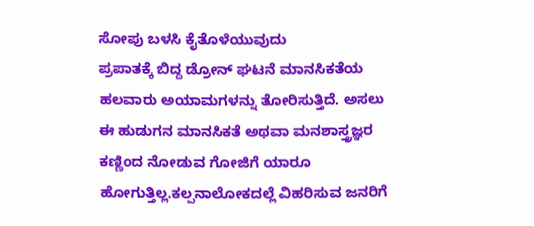ಸೋಪು ಬಳಸಿ ಕೈತೊಳೆಯುವುದು
ಪ್ರಪಾತಕ್ಕೆ ಬಿದ್ದ ಡ್ರೋನ್ ಘಟನೆ ಮಾನಸಿಕತೆಯ ಹಲವಾರು ಅಯಾಮಗಳನ್ನು ತೋರಿಸುತ್ತಿದೆ. ಅಸಲು ಈ ಹುಡುಗನ ಮಾನಸಿಕತೆ ಅಥವಾ ಮನಶಾಸ್ತ್ರಜ್ಞರ ಕಣ್ಣಿಂದ ನೋಡುವ ಗೋಜಿಗೆ ಯಾರೂ ಹೋಗುತ್ತಿಲ್ಲ.ಕಲ್ಪನಾಲೋಕದಲ್ಲೆ ವಿಹರಿಸುವ ಜನರಿಗೆ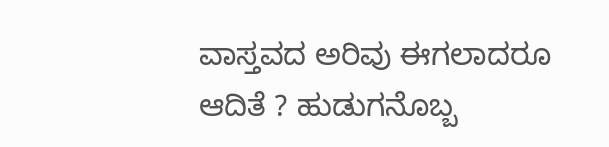ವಾಸ್ತವದ ಅರಿವು ಈಗಲಾದರೂ ಆದಿತೆ ? ಹುಡುಗನೊಬ್ಬ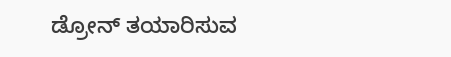ಡ್ರೋನ್ ತಯಾರಿಸುವ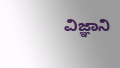ವಿಜ್ಞಾನಿ